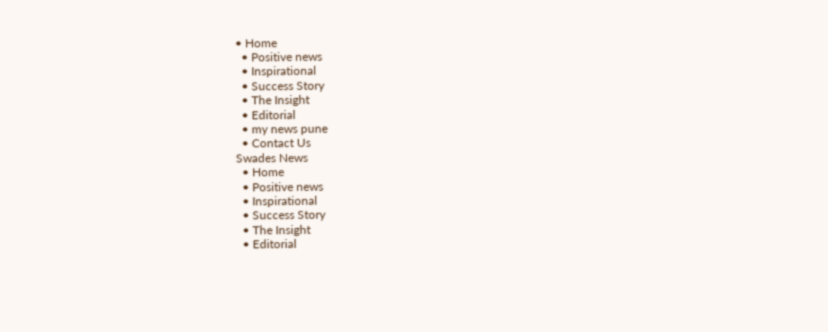• Home
  • Positive news
  • Inspirational
  • Success Story
  • The Insight
  • Editorial
  • my news pune
  • Contact Us
Swades News
  • Home
  • Positive news
  • Inspirational
  • Success Story
  • The Insight
  • Editorial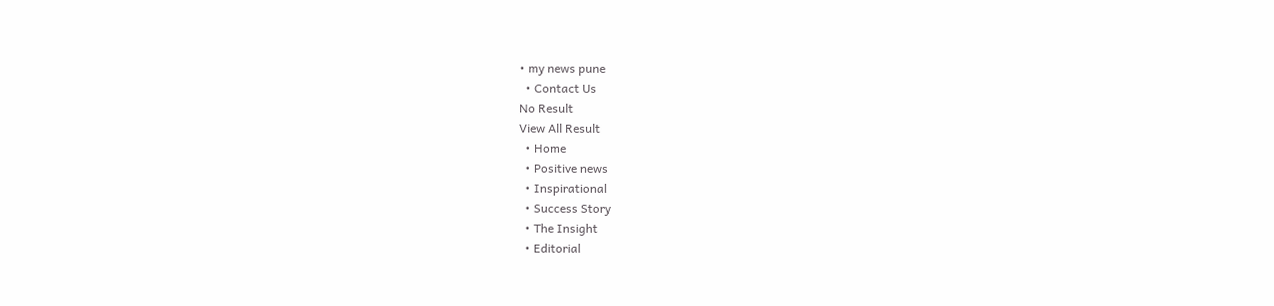• my news pune
  • Contact Us
No Result
View All Result
  • Home
  • Positive news
  • Inspirational
  • Success Story
  • The Insight
  • Editorial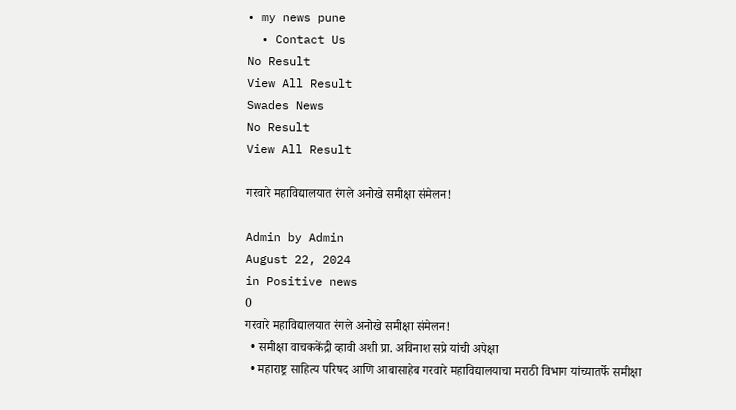• my news pune
  • Contact Us
No Result
View All Result
Swades News
No Result
View All Result

गरवारे महाविद्यालयात रंगले अनोखे समीक्षा संमेलन!

Admin by Admin
August 22, 2024
in Positive news
0
गरवारे महाविद्यालयात रंगले अनोखे समीक्षा संमेलन!
  • समीक्षा वाचककेंद्री व्हावी अशी प्रा. अविनाश सप्रे यांची अपेक्षा
  • महाराष्ट्र साहित्य परिषद आणि आबासाहेब गरवारे महाविद्यालयाचा मराठी विभाग यांच्यातर्फे समीक्षा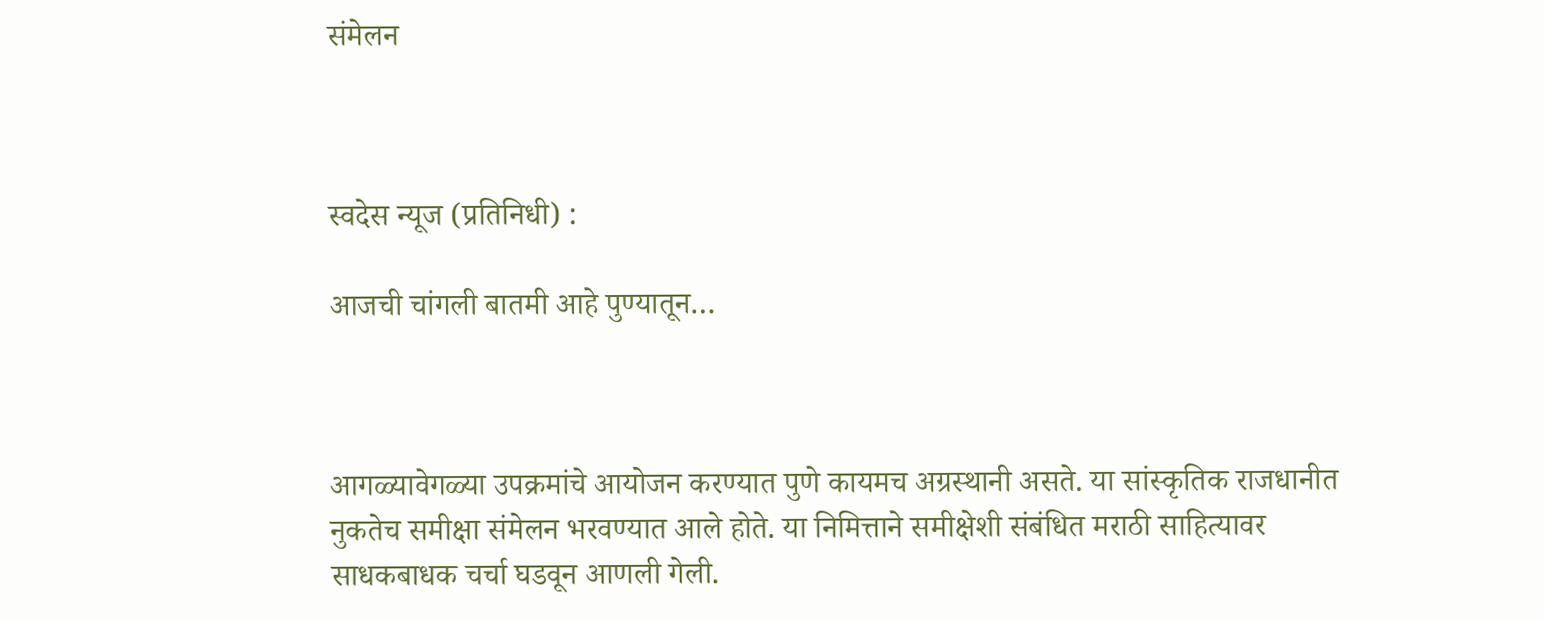संमेलन



स्वदेस न्यूज (प्रतिनिधी) :

आजची चांगली बातमी आहे पुण्यातून…



आगळ्यावेगळ्या उपक्रमांचे आयोजन करण्यात पुणे कायमच अग्रस्थानी असते. या सांस्कृतिक राजधानीत नुकतेच समीक्षा संमेलन भरवण्यात आले होते. या निमित्ताने समीक्षेशी संबंधित मराठी साहित्यावर साधकबाधक चर्चा घडवून आणली गेली.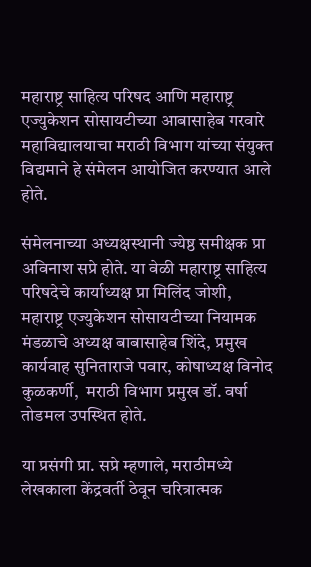महाराष्ट्र साहित्य परिषद आणि महाराष्ट्र एज्युकेशन सोसायटीच्या आबासाहेब गरवारे महाविद्यालयाचा मराठी विभाग यांच्या संयुक्त विद्यमाने हे संमेलन आयोजित करण्यात आले होते.

संमेलनाच्या अध्यक्षस्थानी ज्येष्ठ समीक्षक प्रा अविनाश सप्रे होते. या वेळी महाराष्ट्र साहित्य परिषदेचे कार्याध्यक्ष प्रा मिलिंद जोशी, महाराष्ट्र एज्युकेशन सोसायटीच्या नियामक मंडळाचे अध्यक्ष बाबासाहेब शिंदे, प्रमुख कार्यवाह सुनिताराजे पवार, कोषाध्यक्ष विनोद कुळकर्णी,  मराठी विभाग प्रमुख डॉ. वर्षा तोडमल उपस्थित होते.

या प्रसंगी प्रा. सप्रे म्हणाले, मराठीमध्ये लेखकाला केंद्रवर्ती ठेवून चरित्रात्मक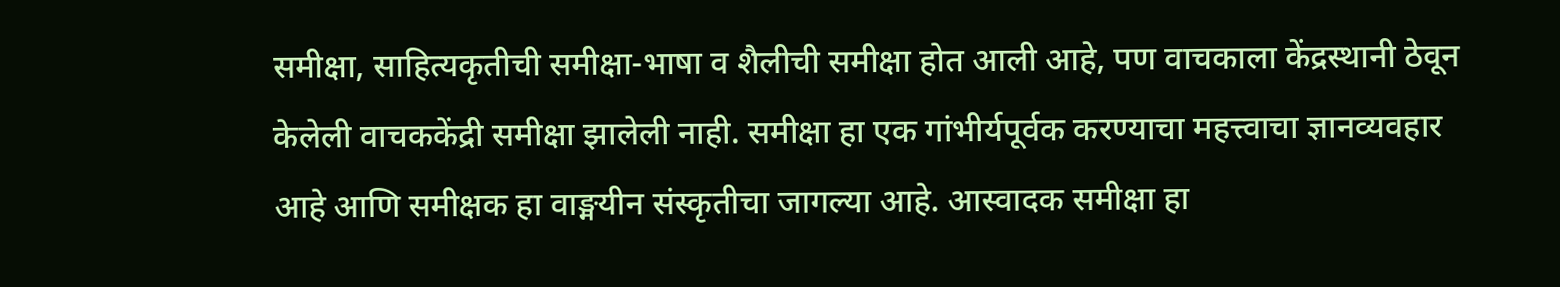समीक्षा, साहित्यकृतीची समीक्षा-भाषा व शैलीची समीक्षा होत आली आहे, पण वाचकाला केंद्रस्थानी ठेवून केलेली वाचककेंद्री समीक्षा झालेली नाही. समीक्षा हा एक गांभीर्यपूर्वक करण्याचा महत्त्वाचा ज्ञानव्यवहार आहे आणि समीक्षक हा वाङ्मयीन संस्कृतीचा जागल्या आहे. आस्वादक समीक्षा हा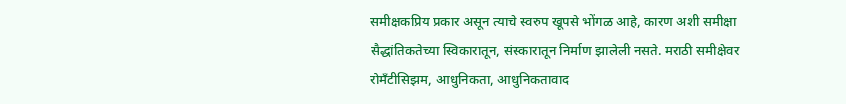समीक्षकप्रिय प्रकार असून त्याचे स्वरुप खूपसे भोंगळ आहे, कारण अशी समीक्षा सैद्धांतिकतेच्या स्विकारातून, संस्कारातून निर्माण झालेली नसते. मराठी समीक्षेवर रोमँटीसिझम, आधुनिकता, आधुनिकतावाद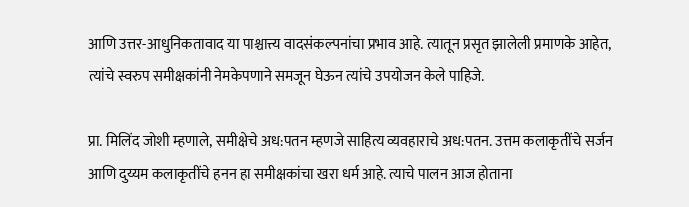आणि उत्तर-आधुनिकतावाद या पाश्चात्त्य वादसंकल्पनांचा प्रभाव आहे. त्यातून प्रसृत झालेली प्रमाणके आहेत, त्यांचे स्वरुप समीक्षकांनी नेमकेपणाने समजून घेऊन त्यांचे उपयोजन केले पाहिजे.

प्रा. मिलिंद जोशी म्हणाले, समीक्षेचे अध:पतन म्हणजे साहित्य व्यवहाराचे अध:पतन. उत्तम कलाकृतींचे सर्जन आणि दुय्यम कलाकृतींचे हनन हा समीक्षकांचा खरा धर्म आहे. त्याचे पालन आज होताना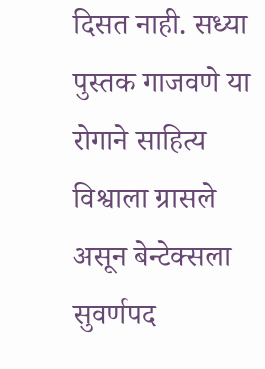दिसत नाही. सध्या पुस्तक गाजवणे या रोगाने साहित्य विश्वाला ग्रासले असून बेन्टेक्सला सुवर्णपद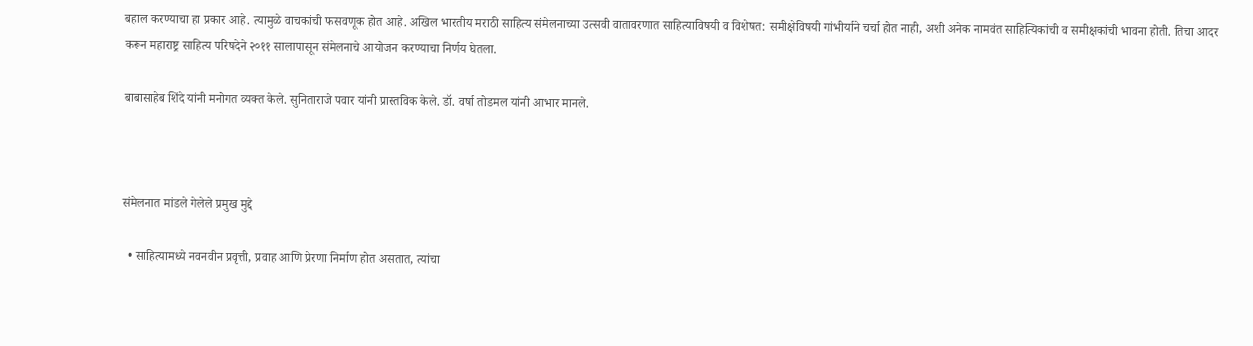बहाल करण्याचा हा प्रकार आहे. त्यामुळे वाचकांची फसवणूक होत आहे. अखिल भारतीय मराठी साहित्य संमेलनाच्या उत्सवी वातावरणात साहित्याविषयी व विशेषत: समीक्षेविषयी गांभीर्याने चर्चा होत नाही, अशी अनेक नामवंत साहित्यिकांची व समीक्षकांची भावना होती. तिचा आदर करून महाराष्ट्र साहित्य परिषदेने २०११ सालापासून संमेलनाचे आयोजन करण्याचा निर्णय घेतला.

बाबासाहेब शिंदे यांनी मनोगत व्यक्त केले. सुनिताराजे पवार यांनी प्रास्तविक केले. डॉ. वर्षा तोडमल यांनी आभार मानले.



संमेलनात मांडले गेलेले प्रमुख मुद्दे

  • साहित्यामध्ये नवनवीन प्रवृत्ती, प्रवाह आणि प्रेरणा निर्माण होत असतात, त्यांचा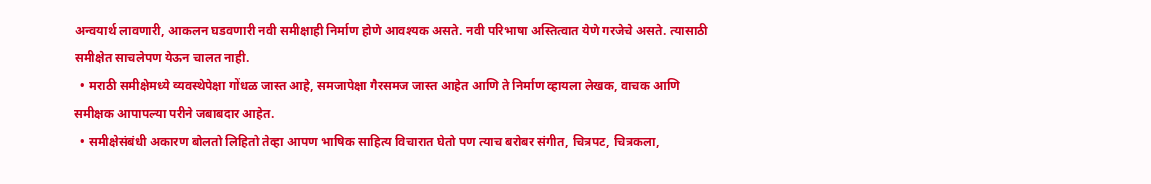अन्वयार्थ लावणारी, आकलन घडवणारी नवी समीक्षाही निर्माण होणे आवश्यक असते. नवी परिभाषा अस्तित्वात येणे गरजेचे असते. त्यासाठी समीक्षेत साचलेपण येऊन चालत नाही.
  • मराठी समीक्षेमध्ये व्यवस्थेपेक्षा गोंधळ जास्त आहे, समजापेक्षा गैरसमज जास्त आहेत आणि ते निर्माण व्हायला लेखक, वाचक आणि समीक्षक आपापल्या परीने जबाबदार आहेत.
  • समीक्षेसंबंधी अकारण बोलतो लिहितो तेव्हा आपण भाषिक साहित्य विचारात घेतो पण त्याच बरोबर संगीत, चित्रपट, चित्रकला,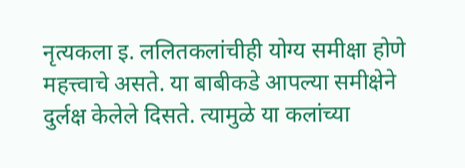नृत्यकला इ. ललितकलांचीही योग्य समीक्षा होणे महत्त्वाचे असते. या बाबीकडे आपल्या समीक्षेने दुर्लक्ष केलेले दिसते. त्यामुळे या कलांच्या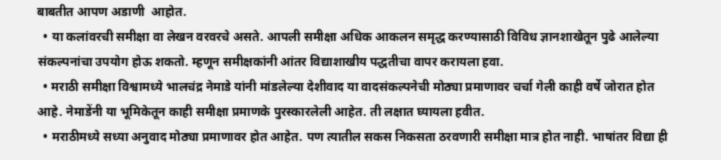बाबतीत आपण अडाणी  आहोत.
  • या कलांवरची समीक्षा वा लेखन वरवरचे असते. आपली समीक्षा अधिक आकलन समृद्ध करण्यासाठी विविध ज्ञानशाखेतून पुढे आलेल्या संकल्पनांचा उपयोग होऊ शकतो. म्हणून समीक्षकांनी आंतर विद्याशाखीय पद्धतीचा वापर करायला हवा.
  • मराठी समीक्षा विश्वामध्ये भालचंद्र नेमाडे यांनी मांडलेल्या देशीवाद या वादसंकल्पनेची मोठ्या प्रमाणावर चर्चा गेली काही वर्षे जोरात होत आहे. नेमाडेंनी या भूमिकेतून काही समीक्षा प्रमाणके पुरस्कारलेली आहेत. ती लक्षात घ्यायला हवीत.
  • मराठीमध्ये सध्या अनुवाद मोठ्या प्रमाणावर होत आहेत. पण त्यातील सकस निकसता ठरवणारी समीक्षा मात्र होत नाही. भाषांतर विद्या ही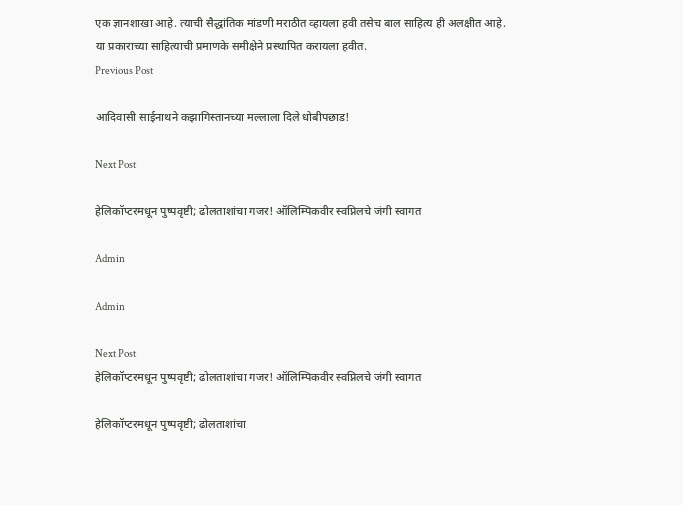एक ज्ञानशाखा आहे. त्याची सैद्धांतिक मांडणी मराठीत व्हायला हवी तसेच बाल साहित्य ही अलक्षीत आहे. या प्रकाराच्या साहित्याची प्रमाणके समीक्षेने प्रस्थापित करायला हवीत.
Previous Post

आदिवासी साईनाथने कझागिस्तानच्या मल्लाला दिले धोबीपछाड!

Next Post

हेलिकॉप्टरमधून पुष्पवृष्टी; ढोलताशांचा गजर! ऑलिम्पिकवीर स्वप्निलचे जंगी स्वागत

Admin

Admin

Next Post
हेलिकॉप्टरमधून पुष्पवृष्टी; ढोलताशांचा गजर! ऑलिम्पिकवीर स्वप्निलचे जंगी स्वागत

हेलिकॉप्टरमधून पुष्पवृष्टी; ढोलताशांचा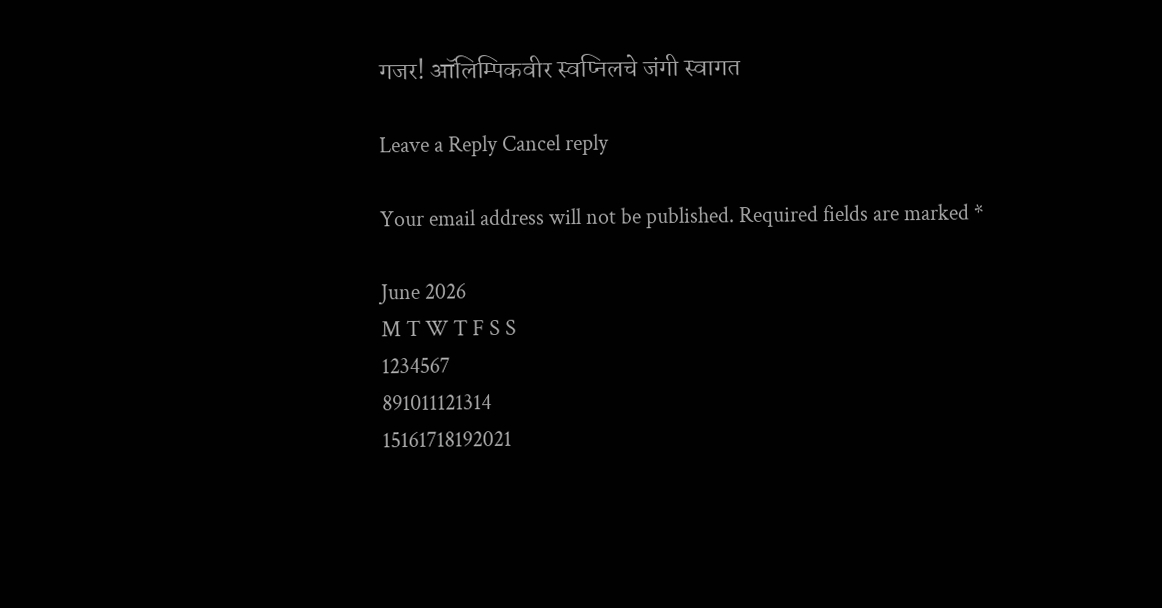गजर! ऑलिम्पिकवीर स्वप्निलचे जंगी स्वागत

Leave a Reply Cancel reply

Your email address will not be published. Required fields are marked *

June 2026
M T W T F S S
1234567
891011121314
15161718192021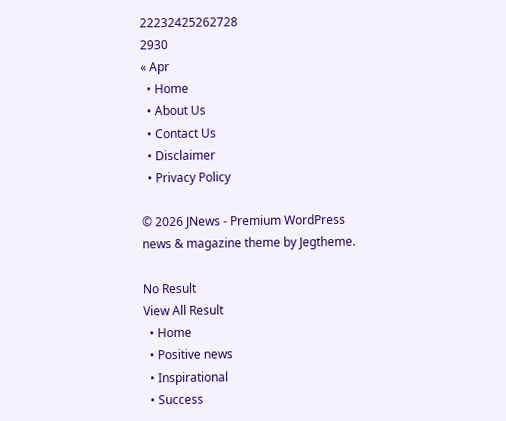22232425262728
2930
« Apr
  • Home
  • About Us
  • Contact Us
  • Disclaimer
  • Privacy Policy

© 2026 JNews - Premium WordPress news & magazine theme by Jegtheme.

No Result
View All Result
  • Home
  • Positive news
  • Inspirational
  • Success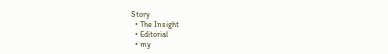Story
  • The Insight
  • Editorial
  • my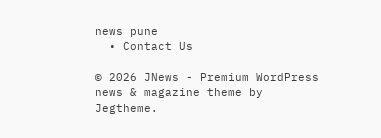news pune
  • Contact Us

© 2026 JNews - Premium WordPress news & magazine theme by Jegtheme.